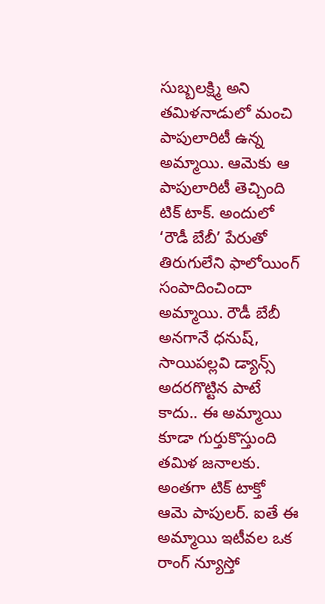సుబ్బలక్ష్మి అని తమిళనాడులో మంచి పాపులారిటీ ఉన్న అమ్మాయి. ఆమెకు ఆ పాపులారిటీ తెచ్చింది టిక్ టాక్. అందులో ‘రౌడీ బేబీ’ పేరుతో తిరుగులేని ఫాలోయింగ్ సంపాదించిందా అమ్మాయి. రౌడీ బేబీ అనగానే ధనుష్, సాయిపల్లవి డ్యాన్స్ అదరగొట్టిన పాటే కాదు.. ఈ అమ్మాయి కూడా గుర్తుకొస్తుంది తమిళ జనాలకు. అంతగా టిక్ టాక్తో ఆమె పాపులర్. ఐతే ఈ అమ్మాయి ఇటీవల ఒక రాంగ్ న్యూస్తో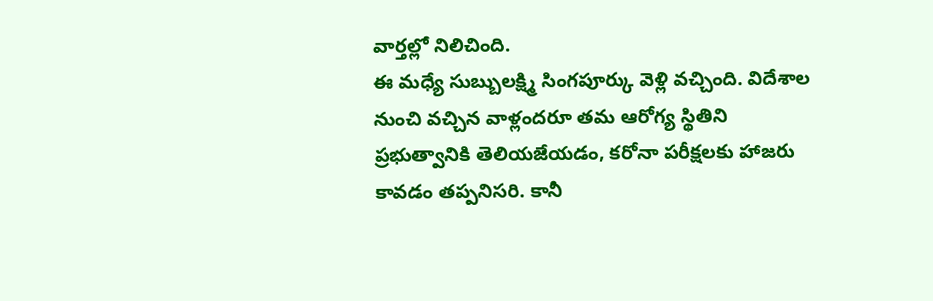వార్తల్లో నిలిచింది.
ఈ మధ్యే సుబ్బులక్ష్మి సింగపూర్కు వెళ్లి వచ్చింది. విదేశాల నుంచి వచ్చిన వాళ్లందరూ తమ ఆరోగ్య స్థితిని ప్రభుత్వానికి తెలియజేయడం, కరోనా పరీక్షలకు హాజరు కావడం తప్పనిసరి. కానీ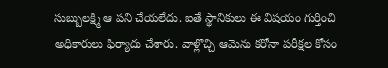సుబ్బులక్ష్మి ఆ పని చేయలేదు. ఐతే స్థానికులు ఈ విషయం గుర్తించి అధికారులు ఫిర్యాదు చేశారు. వాళ్లొచ్చి ఆమెను కరోనా పరీక్షల కోసం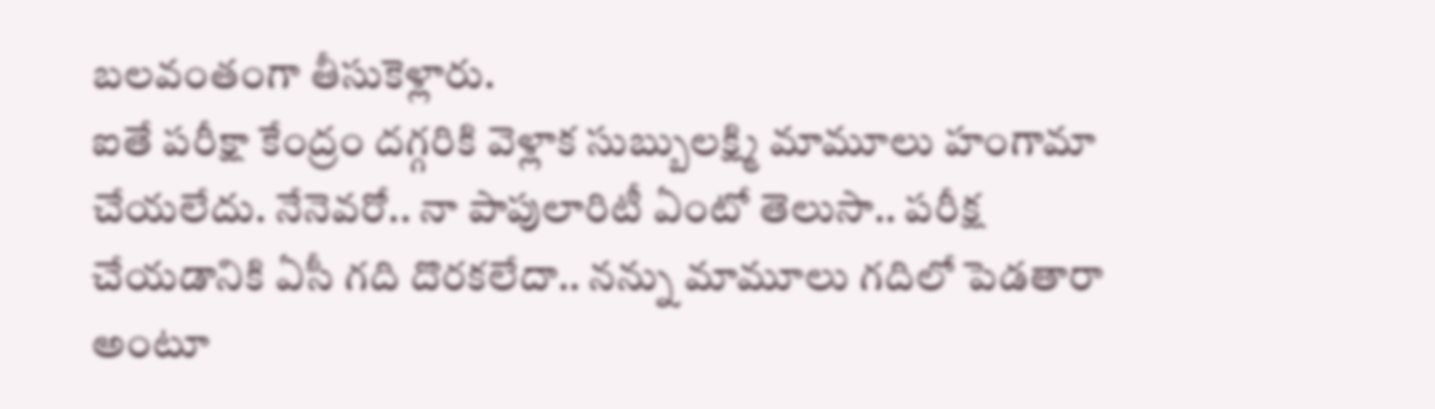బలవంతంగా తీసుకెళ్లారు.
ఐతే పరీక్షా కేంద్రం దగ్గరికి వెళ్లాక సుబ్బులక్ష్మి మామూలు హంగామా చేయలేదు. నేనెవరో.. నా పాపులారిటీ ఏంటో తెలుసా.. పరీక్ష చేయడానికి ఏసీ గది దొరకలేదా.. నన్ను మామూలు గదిలో పెడతారా అంటూ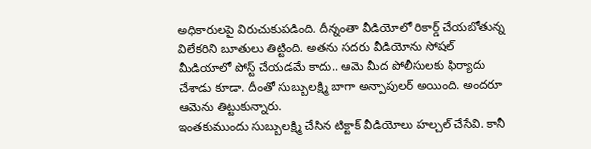అధికారులపై విరుచుకుపడింది. దీన్నంతా వీడియోలో రికార్డ్ చేయబోతున్న విలేకరిని బూతులు తిట్టింది. అతను సదరు వీడియోను సోషల్ మీడియాలో పోస్ట్ చేయడమే కాదు.. ఆమె మీద పోలీసులకు ఫిర్యాదు చేశాడు కూడా. దీంతో సుబ్బులక్ష్మి బాగా అన్పాపులర్ అయింది. అందరూ ఆమెను తిట్టుకున్నారు.
ఇంతకుముందు సుబ్బులక్ష్మి చేసిన టిక్టాక్ వీడియోలు హల్చల్ చేసేవి. కానీ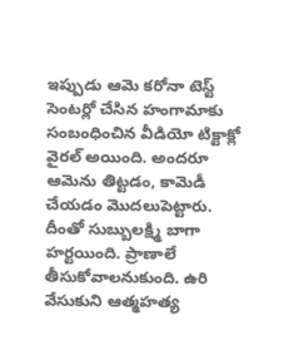ఇప్పుడు ఆమె కరోనా టెస్ట్ సెంటర్లో చేసిన హంగామాకు సంబంధించిన వీడియో టిక్టాక్లో వైరల్ అయింది. అందరూ ఆమెను తిట్టడం, కామెడీ చేయడం మొదలుపెట్టారు. దీంతో సుబ్బులక్ష్మి బాగా హర్టయింది. ప్రాణాలే తీసుకోవాలనుకుంది. ఉరి వేసుకుని ఆత్మహత్య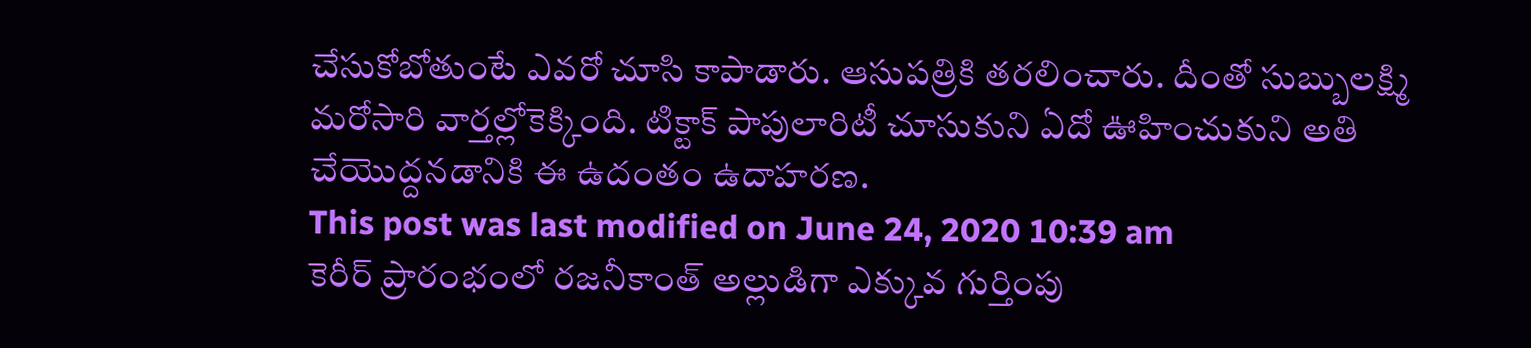చేసుకోబోతుంటే ఎవరో చూసి కాపాడారు. ఆసుపత్రికి తరలించారు. దీంతో సుబ్బులక్ష్మి మరోసారి వార్తల్లోకెక్కింది. టిక్టాక్ పాపులారిటీ చూసుకుని ఏదో ఊహించుకుని అతి చేయొద్దనడానికి ఈ ఉదంతం ఉదాహరణ.
This post was last modified on June 24, 2020 10:39 am
కెరీర్ ప్రారంభంలో రజనీకాంత్ అల్లుడిగా ఎక్కువ గుర్తింపు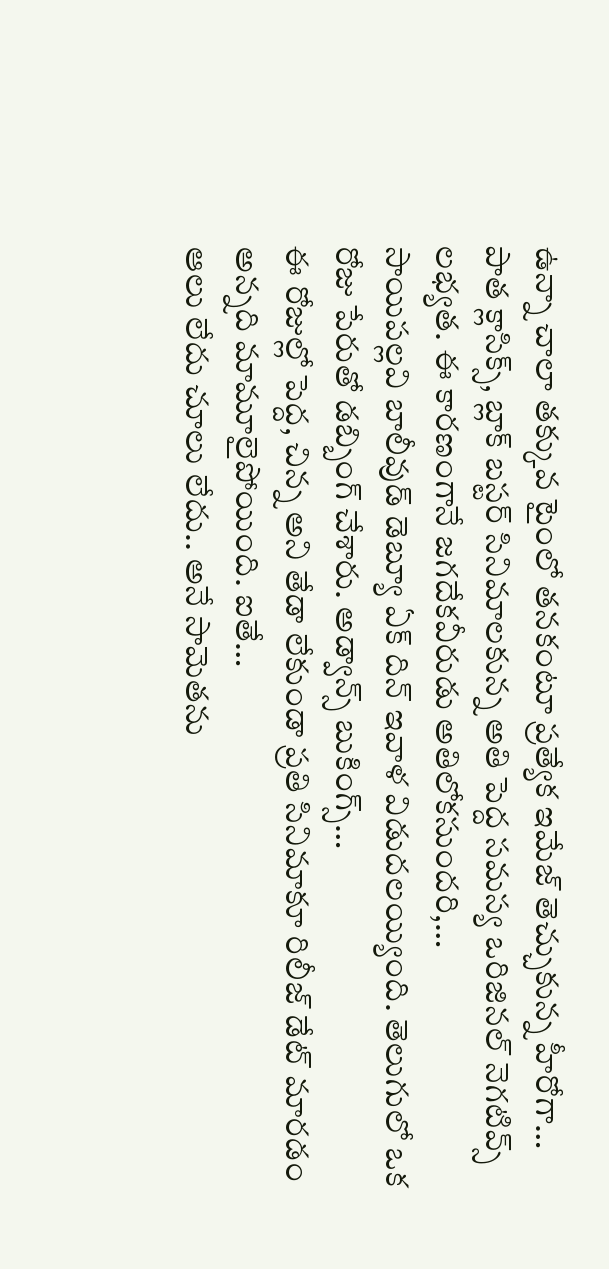ఉన్నా చాలా తక్కువ టైంలో తనకంటూ ప్రత్యేక ఇమేజ్ తెచ్చుకున్న హీరోగా…
పాత క్లాసిక్స్, బ్లాక్ బస్టర్ సినిమాలకున్న అతి పెద్ద సమస్య ఒరిజినల్ నెగటివ్స్ లభ్యత. ఈ కారణంగానే జగదేకవీరుడు అతిలోకసుందరి,…
సాయిపల్లవి బాలీవుడ్ డెబ్యూ ఏక్ దిన్ ఇవాళ విడుదలయ్యింది. తెలుగులో ఒక రోజు పేరుతో డబ్బింగ్ చేశారు. అడ్వాన్స్ బుకింగ్స్…
ఈ రోజుల్లో పెద్ద, చిన్న అని తేడా లేకుండా ప్రతి సినిమాకూ రిలీజ్ డేట్ మారడం అన్నది మామూలైపోయింది. ఐతే…
ఆలు లేదు చూలు లేదు.. అనే సామెతను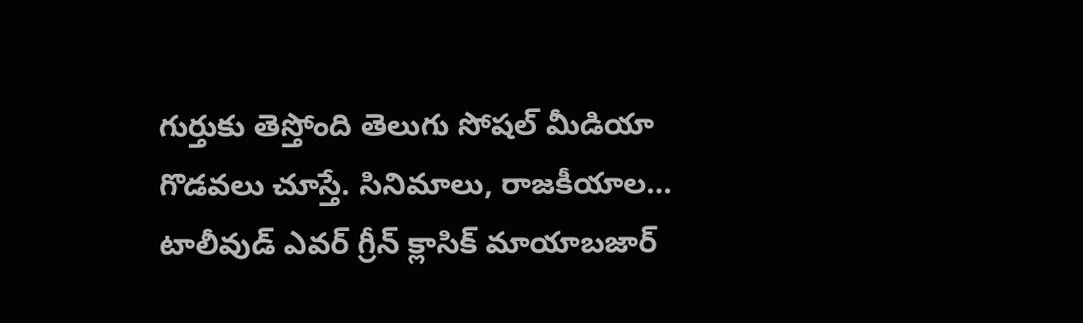గుర్తుకు తెస్తోంది తెలుగు సోషల్ మీడియా గొడవలు చూస్తే. సినిమాలు, రాజకీయాల…
టాలీవుడ్ ఎవర్ గ్రీన్ క్లాసిక్ మాయాబజార్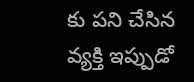కు పని చేసిన వ్యక్తి ఇప్పుడో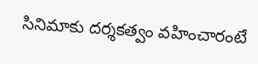సినిమాకు దర్శకత్వం వహించారంటే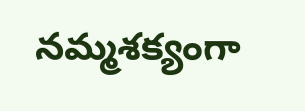నమ్మశక్యంగా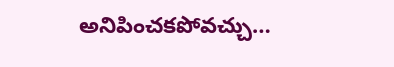అనిపించకపోవచ్చు…